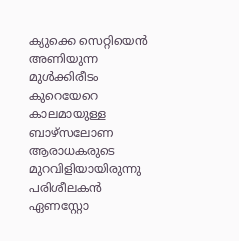ക്യുക്കെ സെറ്റിയെൻ അണിയുന്ന മുൾക്കിരീടം
കുറെയേറെ കാലമായുള്ള ബാഴ്സലോണ ആരാധകരുടെ മുറവിളിയായിരുന്നു പരിശീലകൻ ഏണസ്റ്റോ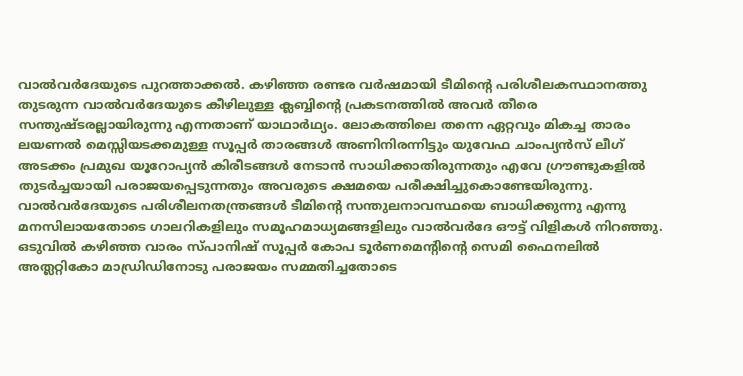വാൽവർദേയുടെ പുറത്താക്കൽ. കഴിഞ്ഞ രണ്ടര വർഷമായി ടീമിന്റെ പരിശീലകസ്ഥാനത്തു തുടരുന്ന വാൽവർദേയുടെ കീഴിലുള്ള ക്ലബ്ബിന്റെ പ്രകടനത്തിൽ അവർ തീരെ സന്തുഷ്ടരല്ലായിരുന്നു എന്നതാണ് യാഥാർഥ്യം. ലോകത്തിലെ തന്നെ ഏറ്റവും മികച്ച താരം ലയണൽ മെസ്സിയടക്കമുള്ള സൂപ്പർ താരങ്ങൾ അണിനിരന്നിട്ടും യുവേഫ ചാംപ്യൻസ് ലീഗ് അടക്കം പ്രമുഖ യൂറോപ്യൻ കിരീടങ്ങൾ നേടാൻ സാധിക്കാതിരുന്നതും എവേ ഗ്രൗണ്ടുകളിൽ തുടർച്ചയായി പരാജയപ്പെടുന്നതും അവരുടെ ക്ഷമയെ പരീക്ഷിച്ചുകൊണ്ടേയിരുന്നു. വാൽവർദേയുടെ പരിശീലനതന്ത്രങ്ങൾ ടീമിന്റെ സന്തുലനാവസ്ഥയെ ബാധിക്കുന്നു എന്നു മനസിലായതോടെ ഗാലറികളിലും സമൂഹമാധ്യമങ്ങളിലും വാൽവർദേ ഔട്ട് വിളികൾ നിറഞ്ഞു.
ഒടുവിൽ കഴിഞ്ഞ വാരം സ്പാനിഷ് സൂപ്പർ കോപ ടൂർണമെന്റിന്റെ സെമി ഫൈനലിൽ അത്ലറ്റികോ മാഡ്രിഡിനോടു പരാജയം സമ്മതിച്ചതോടെ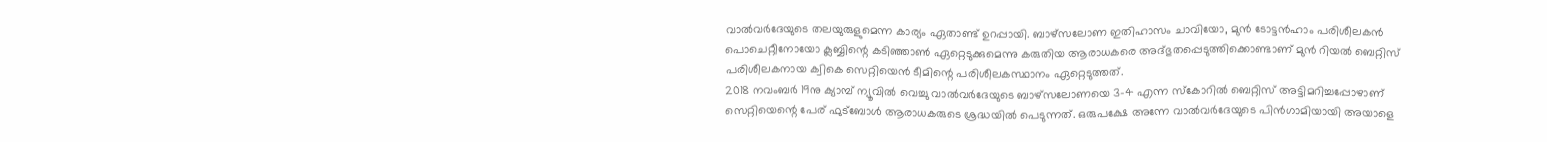വാൽവർദേയുടെ തലയുരുളുമെന്ന കാര്യം ഏതാണ്ട് ഉറപ്പായി. ബാഴ്സലോണ ഇതിഹാസം ചാവിയോ, മുൻ ടോട്ടൻഹാം പരിശീലകൻ പൊചെറ്റീനോയോ ക്ലബ്ബിന്റെ കടിഞ്ഞാൺ ഏറ്റെടുക്കുമെന്നു കരുതിയ ആരാധകരെ അദ്ഭുതപ്പെടുത്തിക്കൊണ്ടാണ് മുൻ റിയൽ ബെറ്റിസ് പരിശീലകനായ ക്വികെ സെറ്റിയെൻ ടീമിന്റെ പരിശീലകസ്ഥാനം ഏറ്റെടുത്തത്.
2018 നവംബർ 19നു ക്യാമ്പ് ന്യൂവിൽ വെച്ചു വാൽവർദേയുടെ ബാഴ്സലോണയെ 3-4 എന്ന സ്കോറിൽ ബെറ്റിസ് അട്ടിമറിച്ചപ്പോഴാണ് സെറ്റിയെന്റെ പേര് ഫുട്ബോൾ ആരാധകരുടെ ശ്രദ്ധയിൽ പെടുന്നത്. ഒരുപക്ഷേ അന്നേ വാൽവർദേയുടെ പിൻഗാമിയായി അയാളെ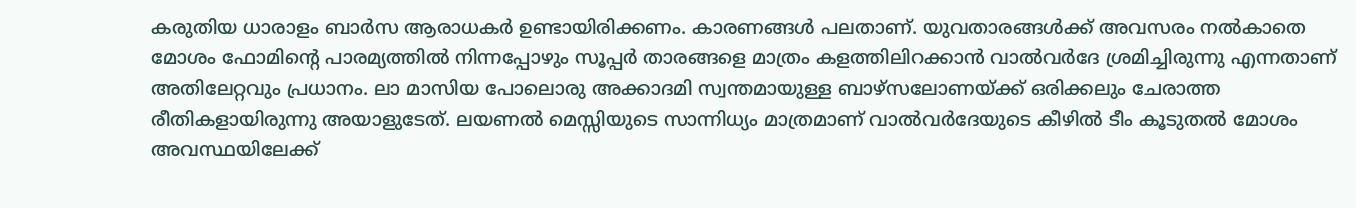കരുതിയ ധാരാളം ബാർസ ആരാധകർ ഉണ്ടായിരിക്കണം. കാരണങ്ങൾ പലതാണ്. യുവതാരങ്ങൾക്ക് അവസരം നൽകാതെ മോശം ഫോമിന്റെ പാരമ്യത്തിൽ നിന്നപ്പോഴും സൂപ്പർ താരങ്ങളെ മാത്രം കളത്തിലിറക്കാൻ വാൽവർദേ ശ്രമിച്ചിരുന്നു എന്നതാണ് അതിലേറ്റവും പ്രധാനം. ലാ മാസിയ പോലൊരു അക്കാദമി സ്വന്തമായുള്ള ബാഴ്സലോണയ്ക്ക് ഒരിക്കലും ചേരാത്ത രീതികളായിരുന്നു അയാളുടേത്. ലയണൽ മെസ്സിയുടെ സാന്നിധ്യം മാത്രമാണ് വാൽവർദേയുടെ കീഴിൽ ടീം കൂടുതൽ മോശം അവസ്ഥയിലേക്ക്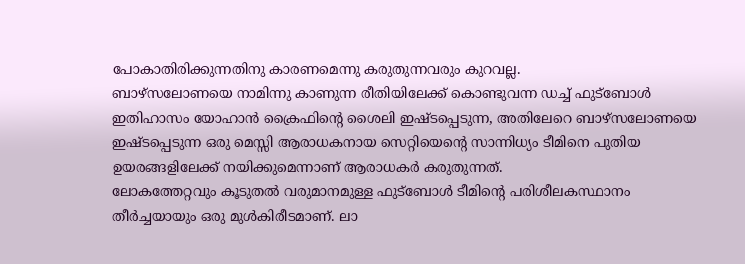പോകാതിരിക്കുന്നതിനു കാരണമെന്നു കരുതുന്നവരും കുറവല്ല.
ബാഴ്സലോണയെ നാമിന്നു കാണുന്ന രീതിയിലേക്ക് കൊണ്ടുവന്ന ഡച്ച് ഫുട്ബോൾ ഇതിഹാസം യോഹാൻ ക്രൈഫിന്റെ ശൈലി ഇഷ്ടപ്പെടുന്ന, അതിലേറെ ബാഴ്സലോണയെ ഇഷ്ടപ്പെടുന്ന ഒരു മെസ്സി ആരാധകനായ സെറ്റിയെന്റെ സാന്നിധ്യം ടീമിനെ പുതിയ ഉയരങ്ങളിലേക്ക് നയിക്കുമെന്നാണ് ആരാധകർ കരുതുന്നത്.
ലോകത്തേറ്റവും കൂടുതൽ വരുമാനമുള്ള ഫുട്ബോൾ ടീമിന്റെ പരിശീലകസ്ഥാനം തീർച്ചയായും ഒരു മുൾകിരീടമാണ്. ലാ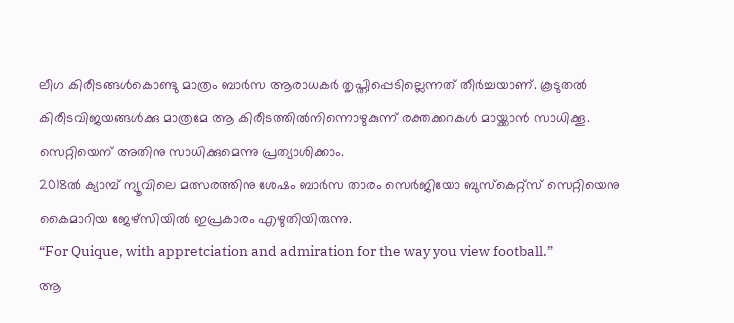ലീഗ കിരീടങ്ങൾകൊണ്ടു മാത്രം ബാർസ ആരാധകർ തൃപ്തിപ്പെടില്ലെന്നത് തീർച്ചയാണ്. കൂടുതൽ കിരീടവിജയങ്ങൾക്കു മാത്രമേ ആ കിരീടത്തിൽനിന്നൊഴുകുന്ന് രക്തക്കറകൾ മായ്ക്കാൻ സാധിക്കൂ. സെറ്റിയെന് അതിനു സാധിക്കുമെന്നു പ്രത്യാശിക്കാം.
2018ൽ ക്യാമ്പ് ന്യൂവിലെ മത്സരത്തിനു ശേഷം ബാർസ താരം സെർജിയോ ബുസ്കെറ്റ്സ് സെറ്റിയെനു കൈമാറിയ ജേഴ്സിയിൽ ഇപ്രകാരം എഴുതിയിരുന്നു.
“For Quique, with appretciation and admiration for the way you view football.”
ആ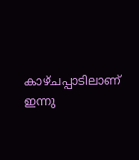കാഴ്ചപ്പാടിലാണ് ഇന്നു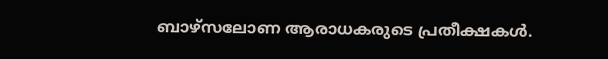ബാഴ്സലോണ ആരാധകരുടെ പ്രതീക്ഷകൾ.